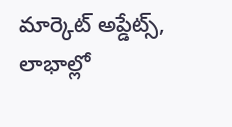మార్కెట్ అప్డేట్స్, లాభాల్లో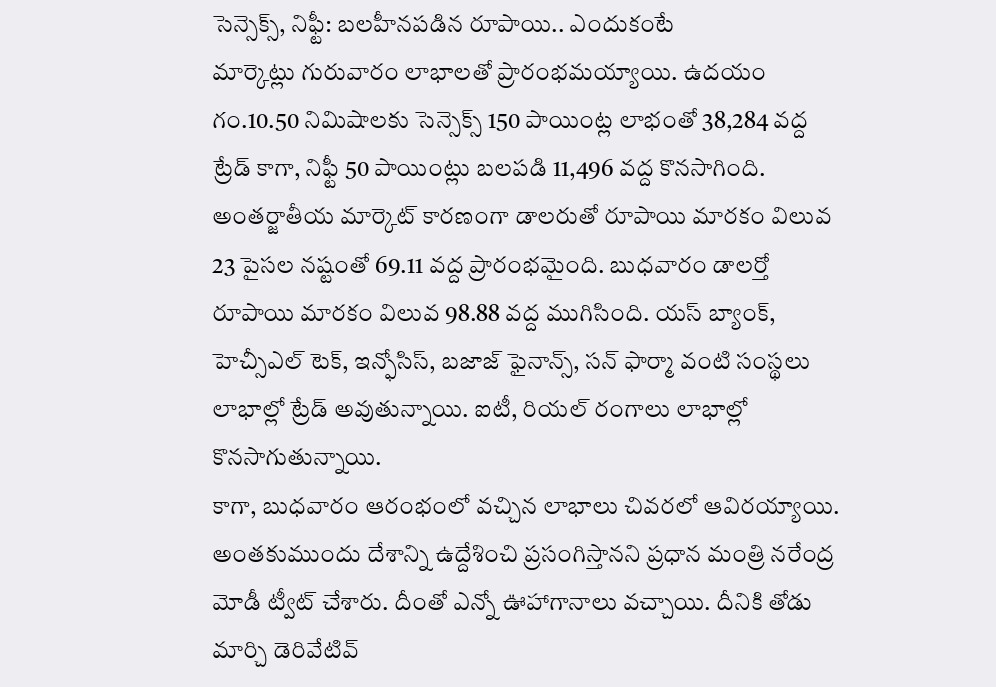సెన్సెక్స్, నిఫ్టీ: బలహీనపడిన రూపాయి.. ఎందుకంటే
మార్కెట్లు గురువారం లాభాలతో ప్రారంభమయ్యాయి. ఉదయం గం.10.50 నిమిషాలకు సెన్సెక్స్ 150 పాయింట్ల లాభంతో 38,284 వద్ద ట్రేడ్ కాగా, నిఫ్టీ 50 పాయింట్లు బలపడి 11,496 వద్ద కొనసాగింది. అంతర్జాతీయ మార్కెట్ కారణంగా డాలరుతో రూపాయి మారకం విలువ 23 పైసల నష్టంతో 69.11 వద్ద ప్రారంభమైంది. బుధవారం డాలర్తో రూపాయి మారకం విలువ 98.88 వద్ద ముగిసింది. యస్ బ్యాంక్, హెచ్సీఎల్ టెక్, ఇన్ఫోసిస్, బజాజ్ ఫైనాన్స్, సన్ ఫార్మా వంటి సంస్థలు లాభాల్లో ట్రేడ్ అవుతున్నాయి. ఐటీ, రియల్ రంగాలు లాభాల్లో కొనసాగుతున్నాయి.
కాగా, బుధవారం ఆరంభంలో వచ్చిన లాభాలు చివరలో ఆవిరయ్యాయి. అంతకుముందు దేశాన్ని ఉద్దేశించి ప్రసంగిస్తానని ప్రధాన మంత్రి నరేంద్ర మోడీ ట్వీట్ చేశారు. దీంతో ఎన్నో ఊహాగానాలు వచ్చాయి. దీనికి తోడు మార్చి డెరివేటివ్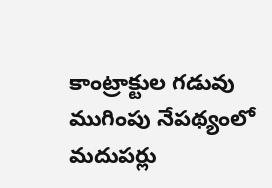కాంట్రాక్టుల గడువు ముగింపు నేపథ్యంలో మదుపర్లు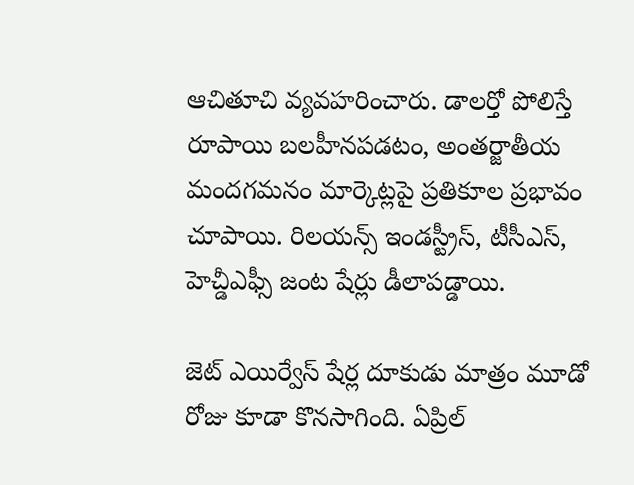ఆచితూచి వ్యవహరించారు. డాలర్తో పోలిస్తే రూపాయి బలహీనపడటం, అంతర్జాతీయ మందగమనం మార్కెట్లపై ప్రతికూల ప్రభావం చూపాయి. రిలయన్స్ ఇండస్ట్రీస్, టీసీఎస్, హెచ్డీఎఫ్సీ జంట షేర్లు డీలాపడ్డాయి.

జెట్ ఎయిర్వేస్ షేర్ల దూకుడు మాత్రం మూడో రోజు కూడా కొనసాగింది. ఏప్రిల్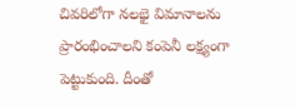చివరిలోగా నలభై విమానాలను ప్రారంభించాలని కంపెనీ లక్ష్యంగా పెట్టుకుంది. దీంతో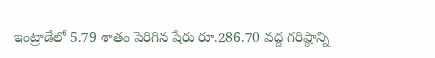ఇంట్రాడేలో 5.79 శాతం పెరిగిన షేరు రూ.286.70 వద్ద గరిష్ఠాన్ని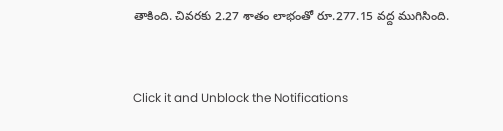తాకింది. చివరకు 2.27 శాతం లాభంతో రూ.277.15 వద్ద ముగిసింది.


Click it and Unblock the Notifications